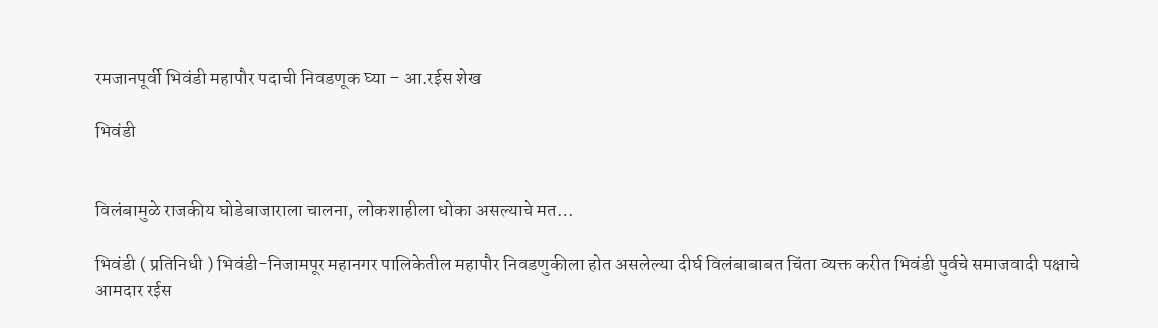रमजानपूर्वी भिवंडी महापौर पदाची निवडणूक घ्या – आ.रईस शेख

भिवंडी


विलंबामुळे राजकीय घोडेबाजाराला चालना, लोकशाहीला धोका असल्याचे मत…

भिवंडी ( प्रतिनिधी ) भिवंडी-निजामपूर महानगर पालिकेतील महापौर निवडणुकीला होत असलेल्या दीर्घ विलंबाबाबत चिंता व्यक्त करीत भिवंडी पुर्वचे समाजवादी पक्षाचे आमदार रईस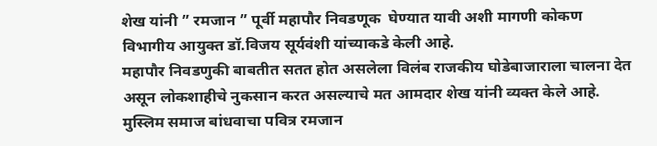शेख यांनी ” रमजान ” पूर्वी महापौर निवडणूक  घेण्यात यावी अशी मागणी कोकण विभागीय आयुक्त डॉ.विजय सूर्यवंशी यांच्याकडे केली आहे.
महापौर निवडणुकी बाबतीत सतत होत असलेला विलंब राजकीय घोडेबाजाराला चालना देत असून लोकशाहीचे नुकसान करत असल्याचे मत आमदार शेख यांनी व्यक्त केले आहे. मुस्लिम समाज बांधवाचा पवित्र रमजान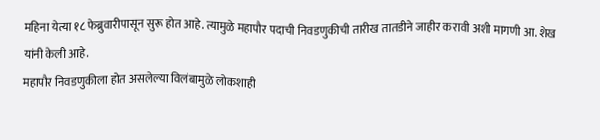महिना येत्या १८ फेब्रुवारीपासून सुरू होत आहे. त्यामुळे महापौर पदाची निवडणुकीची तारीख तातडीने जाहीर करावी अशी मागणी आ. शेख यांनी केली आहे.
महापौर निवडणुकीला होत असलेल्या विलंबामुळे लोकशाही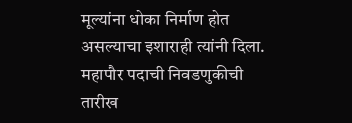मूल्यांना धोका निर्माण होत असल्याचा इशाराही त्यांनी दिला. महापौर पदाची निवडणुकीची तारीख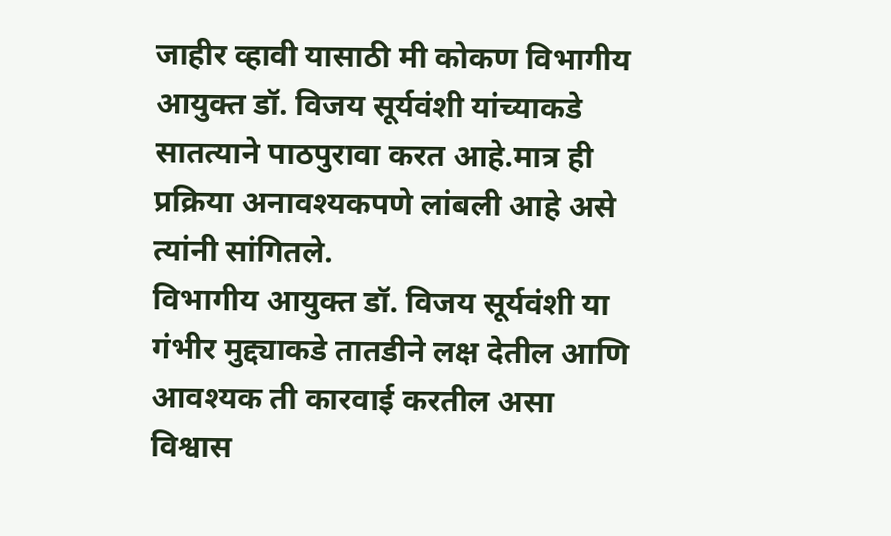जाहीर व्हावी यासाठी मी कोकण विभागीय आयुक्त डॉ. विजय सूर्यवंशी यांच्याकडे सातत्याने पाठपुरावा करत आहे.मात्र ही प्रक्रिया अनावश्यकपणे लांबली आहे असे त्यांनी सांगितले.
विभागीय आयुक्त डॉ. विजय सूर्यवंशी या गंभीर मुद्द्याकडे तातडीने लक्ष देतील आणि आवश्यक ती कारवाई करतील असा विश्वास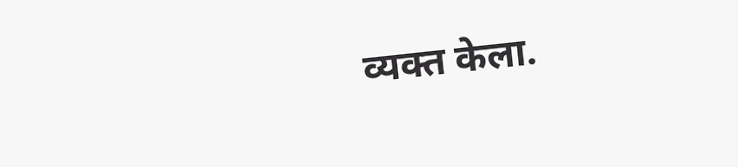व्यक्त केला.